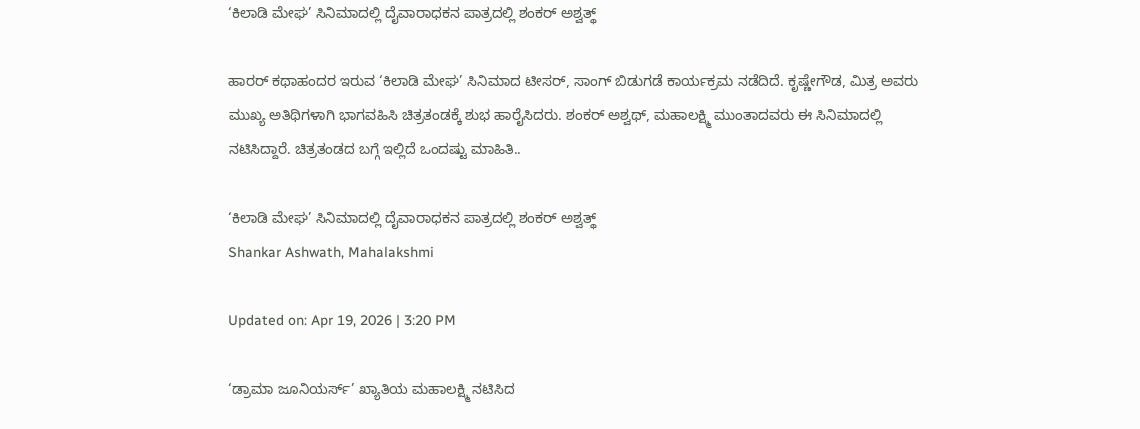‘ಕಿಲಾಡಿ ಮೇಘ’ ಸಿನಿಮಾದಲ್ಲಿ ದೈವಾರಾಧಕನ ಪಾತ್ರದಲ್ಲಿ ಶಂಕರ್ ಅಶ್ವತ್ಥ್

ಹಾರರ್ ಕಥಾಹಂದರ ಇರುವ ‘ಕಿಲಾಡಿ ಮೇಘ’ ಸಿನಿಮಾದ ಟೀಸರ್, ಸಾಂಗ್ ಬಿಡುಗಡೆ ಕಾರ್ಯಕ್ರಮ ನಡೆದಿದೆ. ಕೃಷ್ಣೇಗೌಡ, ಮಿತ್ರ ಅವರು ಮುಖ್ಯ ಅತಿಥಿಗಳಾಗಿ ಭಾಗವಹಿಸಿ ಚಿತ್ರತಂಡಕ್ಕೆ ಶುಭ ಹಾರೈಸಿದರು. ಶಂಕರ್ ಅಶ್ವಥ್, ಮಹಾಲಕ್ಷ್ಮಿ ಮುಂತಾದವರು ಈ ಸಿನಿಮಾದಲ್ಲಿ ನಟಿಸಿದ್ದಾರೆ. ಚಿತ್ರತಂಡದ ಬಗ್ಗೆ ಇಲ್ಲಿದೆ ಒಂದಷ್ಟು ಮಾಹಿತಿ..

‘ಕಿಲಾಡಿ ಮೇಘ’ ಸಿನಿಮಾದಲ್ಲಿ ದೈವಾರಾಧಕನ ಪಾತ್ರದಲ್ಲಿ ಶಂಕರ್ ಅಶ್ವತ್ಥ್
Shankar Ashwath, Mahalakshmi

Updated on: Apr 19, 2026 | 3:20 PM

‘ಡ್ರಾಮಾ ಜೂನಿಯರ್ಸ್’ ಖ್ಯಾತಿಯ ಮಹಾಲಕ್ಷ್ಮಿ ನಟಿಸಿದ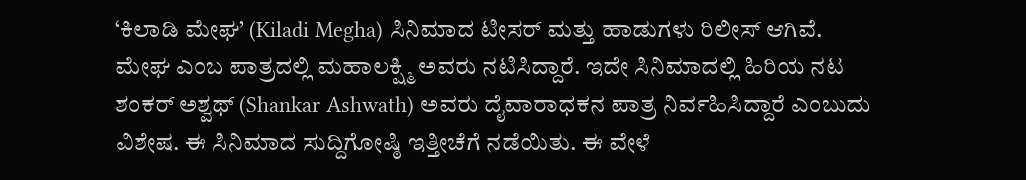‘ಕಿಲಾಡಿ ಮೇಘ’ (Kiladi Megha) ಸಿನಿಮಾದ ಟೀಸರ್ ಮತ್ತು ಹಾಡುಗಳು ರಿಲೀಸ್ ಆಗಿವೆ. ಮೇಘ ಎಂಬ ಪಾತ್ರದಲ್ಲಿ ಮಹಾಲಕ್ಷ್ಮಿ ಅವರು ನಟಿಸಿದ್ದಾರೆ. ಇದೇ ಸಿನಿಮಾದಲ್ಲಿ ಹಿರಿಯ ನಟ ಶಂಕರ್ ಅಶ್ವಥ್ (Shankar Ashwath) ಅವರು ದೈವಾರಾಧಕನ ಪಾತ್ರ ನಿರ್ವಹಿಸಿದ್ದಾರೆ ಎಂಬುದು ವಿಶೇಷ. ಈ ಸಿನಿಮಾದ ಸುದ್ದಿಗೋಷ್ಠಿ ಇತ್ತೀಚೆಗೆ ನಡೆಯಿತು. ಈ ವೇಳೆ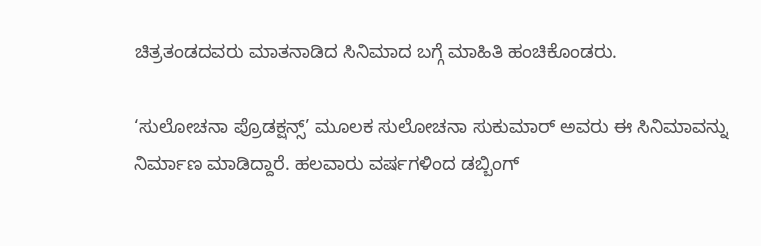ಚಿತ್ರತಂಡದವರು ಮಾತನಾಡಿದ ಸಿನಿಮಾದ ಬಗ್ಗೆ ಮಾಹಿತಿ ಹಂಚಿಕೊಂಡರು.

‘ಸುಲೋಚನಾ ಪ್ರೊಡಕ್ಷನ್ಸ್’ ಮೂಲಕ ಸುಲೋಚನಾ ಸುಕುಮಾರ್ ಅವರು ಈ ಸಿನಿಮಾವನ್ನು ನಿರ್ಮಾಣ ಮಾಡಿದ್ದಾರೆ. ಹಲವಾರು ವರ್ಷಗಳಿಂದ ಡಬ್ಬಿಂಗ್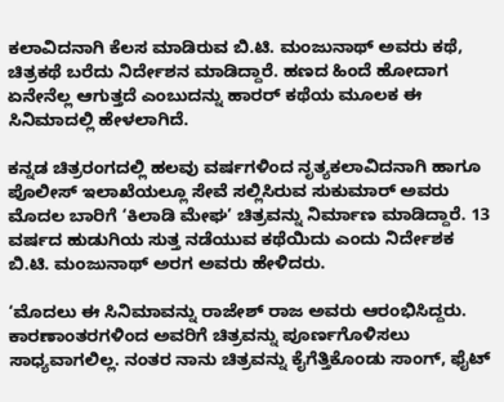ಕಲಾವಿದನಾಗಿ ಕೆಲಸ ಮಾಡಿರುವ ಬಿ.ಟಿ. ಮಂಜುನಾಥ್ ಅವರು ಕಥೆ, ಚಿತ್ರಕಥೆ ಬರೆದು ನಿರ್ದೇಶನ ಮಾಡಿದ್ದಾರೆ. ಹಣದ ಹಿಂದೆ ಹೋದಾಗ ಏನೇನೆಲ್ಲ ಆಗುತ್ತದೆ ಎಂಬುದನ್ನು ಹಾರರ್ ಕಥೆಯ ಮೂಲಕ ಈ ಸಿನಿಮಾದಲ್ಲಿ ಹೇಳಲಾಗಿದೆ.

ಕನ್ನಡ ಚಿತ್ರರಂಗದಲ್ಲಿ ಹಲವು ವರ್ಷಗಳಿಂದ ನೃತ್ಯ‌ಕಲಾವಿದನಾಗಿ ಹಾಗೂ ಪೊಲೀಸ್ ಇಲಾಖೆಯಲ್ಲೂ ಸೇವೆ ಸಲ್ಲಿಸಿರುವ ಸುಕುಮಾರ್ ಅವರು ಮೊದಲ ಬಾರಿಗೆ ‘ಕಿಲಾಡಿ ಮೇಘ’ ಚಿತ್ರವನ್ನು ನಿರ್ಮಾಣ ಮಾಡಿದ್ದಾರೆ. 13 ವರ್ಷದ ಹುಡುಗಿಯ ಸುತ್ತ ನಡೆಯುವ ಕಥೆಯಿದು ಎಂದು ನಿರ್ದೇಶಕ ಬಿ.ಟಿ. ಮಂಜುನಾಥ್ ಅರಗ ಅವರು ಹೇಳಿದರು.

‘ಮೊದಲು ಈ ಸಿನಿಮಾವನ್ನು ರಾಜೇಶ್ ರಾಜ ಅವರು ಆರಂಭಿಸಿದ್ದರು. ಕಾರಣಾಂತರಗಳಿಂದ ಅವರಿಗೆ ಚಿತ್ರವನ್ನು ಪೂರ್ಣಗೊಳಿಸಲು ಸಾಧ್ಯವಾಗಲಿಲ್ಲ. ನಂತರ ನಾನು ಚಿತ್ರವನ್ನು ಕೈಗೆತ್ತಿಕೊಂಡು ಸಾಂಗ್, ಫೈಟ್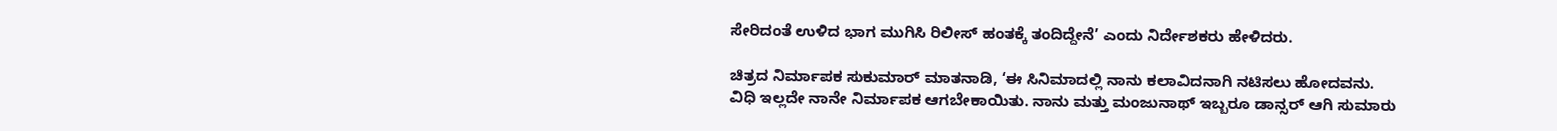ಸೇರಿದಂತೆ ಉಳಿದ ಭಾಗ ಮುಗಿಸಿ ರಿಲೀಸ್ ಹಂತಕ್ಕೆ ತಂದಿದ್ದೇನೆ’ ಎಂದು ನಿರ್ದೇಶಕರು ಹೇಳಿದರು.

ಚಿತ್ರದ ನಿರ್ಮಾಪಕ ಸುಕುಮಾರ್ ಮಾತನಾಡಿ, ‘ಈ ಸಿನಿಮಾದಲ್ಲಿ ನಾನು ಕಲಾವಿದನಾಗಿ ನಟಿಸಲು ಹೋದವನು. ವಿಧಿ ಇಲ್ಲದೇ ನಾನೇ ನಿರ್ಮಾಪಕ ಆಗಬೇಕಾಯಿತು. ನಾನು ಮತ್ತು ಮಂಜುನಾಥ್ ಇಬ್ಬರೂ ಡಾನ್ಸರ್ ಆಗಿ ಸುಮಾರು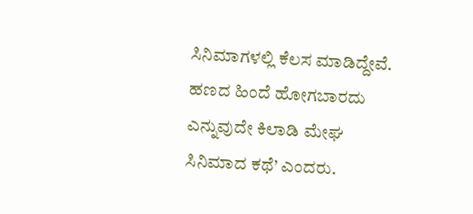ಸಿನಿಮಾಗಳಲ್ಲಿ ಕೆಲಸ ಮಾಡಿದ್ದೇವೆ. ಹಣದ ಹಿಂದೆ ಹೋಗಬಾರದು ಎನ್ನುವುದೇ ಕಿಲಾಡಿ ಮೇಘ ಸಿನಿಮಾದ ಕಥೆ’ ಎಂದರು.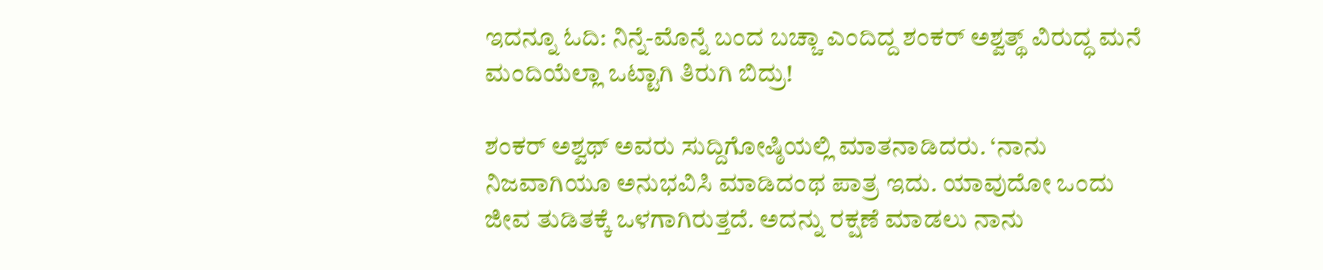ಇದನ್ನೂ ಓದಿ: ನಿನ್ನೆ-ಮೊನ್ನೆ ಬಂದ ಬಚ್ಚಾ ಎಂದಿದ್ದ ಶಂಕರ್ ಅಶ್ವತ್ಥ್ ವಿರುದ್ಧ ಮನೆ ಮಂದಿಯೆಲ್ಲಾ ಒಟ್ಟಾಗಿ ತಿರುಗಿ ಬಿದ್ರು!

ಶಂಕರ್ ಅಶ್ವಥ್ ಅವರು ಸುದ್ದಿಗೋಷ್ಠಿಯಲ್ಲಿ ಮಾತನಾಡಿದರು. ‘ನಾನು ನಿಜವಾಗಿಯೂ ಅನುಭವಿಸಿ ಮಾಡಿದಂಥ ಪಾತ್ರ ಇದು. ಯಾವುದೋ ಒಂದು ಜೀವ ತುಡಿತಕ್ಕೆ ಒಳಗಾಗಿರುತ್ತದೆ. ಅದನ್ನು ರಕ್ಷಣೆ ಮಾಡಲು ನಾನು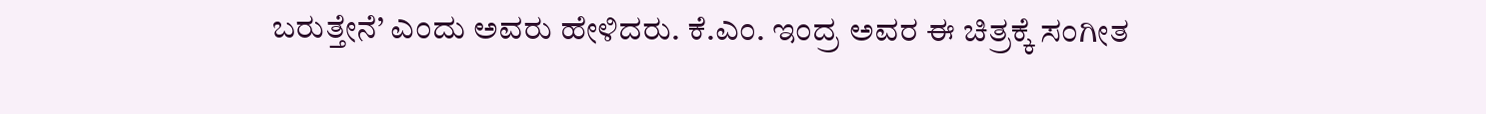ಬರುತ್ತೇನೆ’ ಎಂದು ಅವರು ಹೇಳಿದರು. ಕೆ.ಎಂ. ಇಂದ್ರ ಅವರ ಈ ಚಿತ್ರಕ್ಕೆ ಸಂಗೀತ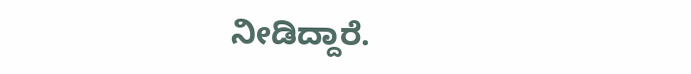ನೀಡಿದ್ದಾರೆ.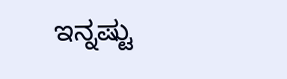ಇನ್ನಷ್ಟು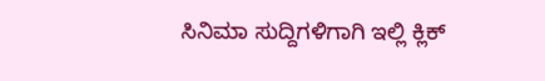ಸಿನಿಮಾ ಸುದ್ದಿಗಳಿಗಾಗಿ ಇಲ್ಲಿ ಕ್ಲಿಕ್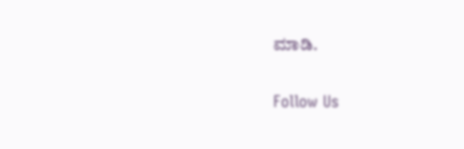ಮಾಡಿ.

Follow Us